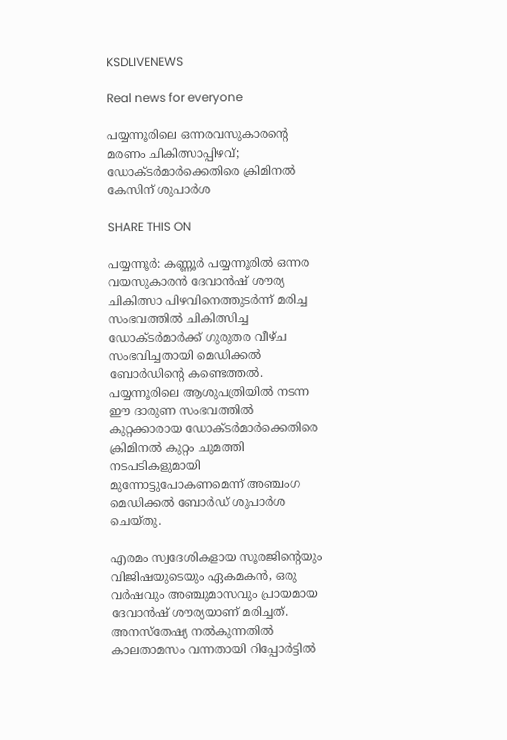KSDLIVENEWS

Real news for everyone

പയ്യന്നൂരിലെ ഒന്നരവസുകാരന്റെ മരണം ചികിത്സാപ്പിഴവ്; ഡോക്ടർമാർക്കെതിരെ ക്രിമിനൽ കേസിന് ശുപാർശ

SHARE THIS ON

പയ്യന്നൂർ: കണ്ണൂർ പയ്യന്നൂരിൽ ഒന്നര വയസുകാരൻ ദേവാൻഷ് ശൗര്യ ചികിത്സാ പിഴവിനെത്തുടർന്ന് മരിച്ച സംഭവത്തിൽ ചികിത്സിച്ച ഡോക്ടർമാർക്ക് ഗുരുതര വീഴ്ച സംഭവിച്ചതായി മെഡിക്കൽ ബോർഡിന്റെ കണ്ടെത്തൽ. പയ്യന്നൂരിലെ ആശുപത്രിയിൽ നടന്ന ഈ ദാരുണ സംഭവത്തിൽ കുറ്റക്കാരായ ഡോക്ടർമാർക്കെതിരെ ക്രിമിനൽ കുറ്റം ചുമത്തി നടപടികളുമായി മുന്നോട്ടുപോകണമെന്ന് അഞ്ചംഗ മെഡിക്കൽ ബോർഡ് ശുപാർശ ചെയ്തു.

എരമം സ്വദേശികളായ സൂരജിന്റെയും വിജിഷയുടെയും ഏകമകൻ, ഒരു വർഷവും അഞ്ചുമാസവും പ്രായമായ ദേവാൻഷ് ശൗര്യയാണ് മരിച്ചത്. അനസ്‌തേഷ്യ നൽകുന്നതിൽ കാലതാമസം വന്നതായി റിപ്പോർട്ടിൽ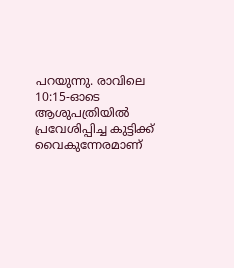പറയുന്നു. രാവിലെ 10:15-ഓടെ ആശുപത്രിയിൽ പ്രവേശിപ്പിച്ച കുട്ടിക്ക് വൈകുന്നേരമാണ്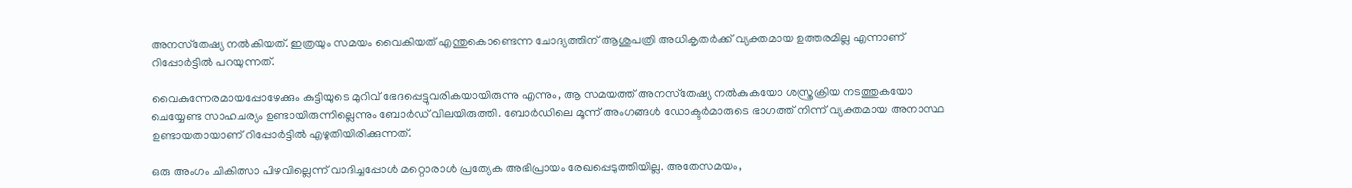അനസ്‌തേഷ്യ നൽകിയത്. ഇത്രയും സമയം വൈകിയത് എന്തുകൊണ്ടെന്ന ചോദ്യത്തിന് ആശുപത്രി അധികൃതർക്ക് വ്യക്തമായ ഉത്തരമില്ല എന്നാണ് റിപ്പോർട്ടിൽ പറയുന്നത്.

വൈകുന്നേരമായപ്പോഴേക്കും കുട്ടിയുടെ മുറിവ് ഭേദപ്പെട്ടുവരികയായിരുന്നു എന്നും, ആ സമയത്ത് അനസ്‌തേഷ്യ നൽകുകയോ ശസ്ത്രക്രിയ നടത്തുകയോ ചെയ്യേണ്ട സാഹചര്യം ഉണ്ടായിരുന്നില്ലെന്നും ബോർഡ് വിലയിരുത്തി. ബോർഡിലെ മൂന്ന് അംഗങ്ങൾ ഡോക്ടർമാരുടെ ഭാഗത്ത് നിന്ന് വ്യക്തമായ അനാസ്ഥ ഉണ്ടായതായാണ് റിപ്പോർട്ടിൽ എഴുതിയിരിക്കുന്നത്.

ഒരു അംഗം ചികിത്സാ പിഴവില്ലെന്ന് വാദിച്ചപ്പോൾ മറ്റൊരാൾ പ്രത്യേക അഭിപ്രായം രേഖപ്പെടുത്തിയില്ല. അതേസമയം,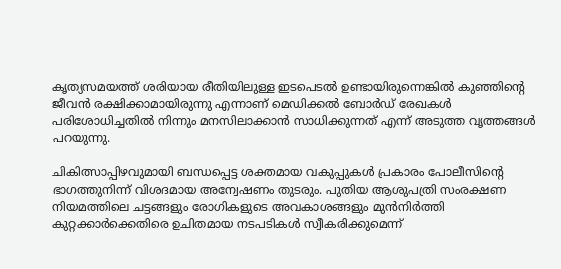കൃത്യസമയത്ത് ശരിയായ രീതിയിലുള്ള ഇടപെടൽ ഉണ്ടായിരുന്നെങ്കിൽ കുഞ്ഞിന്റെ ജീവൻ രക്ഷിക്കാമായിരുന്നു എന്നാണ് മെഡിക്കൽ ബോർഡ് രേഖകൾ പരിശോധിച്ചതിൽ നിന്നും മനസിലാക്കാൻ സാധിക്കുന്നത് എന്ന് അടുത്ത വൃത്തങ്ങൾ പറയുന്നു.

ചികിത്സാപ്പിഴവുമായി ബന്ധപ്പെട്ട ശക്തമായ വകുപ്പുകൾ പ്രകാരം പോലീസിന്റെ ഭാഗത്തുനിന്ന് വിശദമായ അന്വേഷണം തുടരും. പുതിയ ആശുപത്രി സംരക്ഷണ നിയമത്തിലെ ചട്ടങ്ങളും രോഗികളുടെ അവകാശങ്ങളും മുൻനിർത്തി കുറ്റക്കാർക്കെതിരെ ഉചിതമായ നടപടികൾ സ്വീകരിക്കുമെന്ന്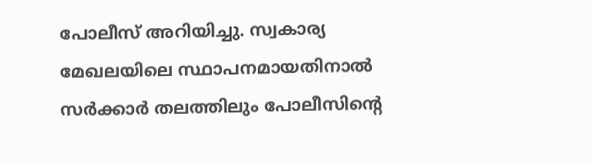പോലീസ് അറിയിച്ചു. സ്വകാര്യ മേഖലയിലെ സ്ഥാപനമായതിനാൽ സർക്കാർ തലത്തിലും പോലീസിന്റെ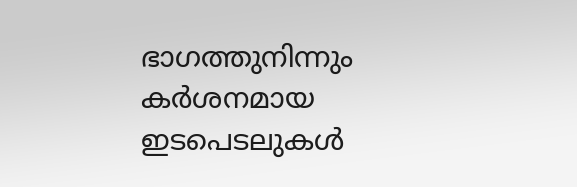ഭാഗത്തുനിന്നും കർശനമായ ഇടപെടലുകൾ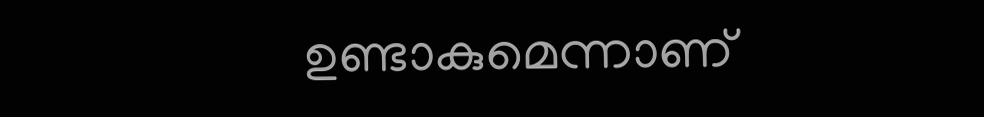ഉണ്ടാകുമെന്നാണ്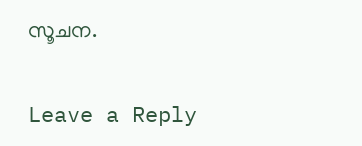സൂചന.

Leave a Reply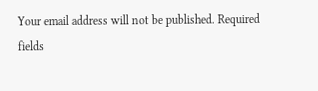Your email address will not be published. Required fields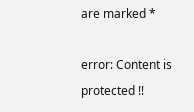are marked *

error: Content is protected !!